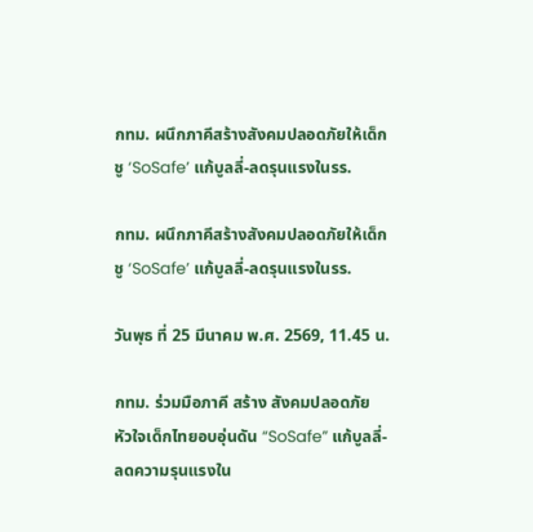กทม. ผนึกภาคีสร้างสังคมปลอดภัยให้เด็ก ชู ‘SoSafe’ แก้บูลลี่-ลดรุนแรงในรร.

กทม. ผนึกภาคีสร้างสังคมปลอดภัยให้เด็ก ชู ‘SoSafe’ แก้บูลลี่-ลดรุนแรงในรร.

วันพุธ ที่ 25 มีนาคม พ.ศ. 2569, 11.45 น.

กทม. ร่วมมือภาคี สร้าง สังคมปลอดภัย หัวใจเด็กไทยอบอุ่นดัน “SoSafe” แก้บูลลี่-ลดความรุนแรงใน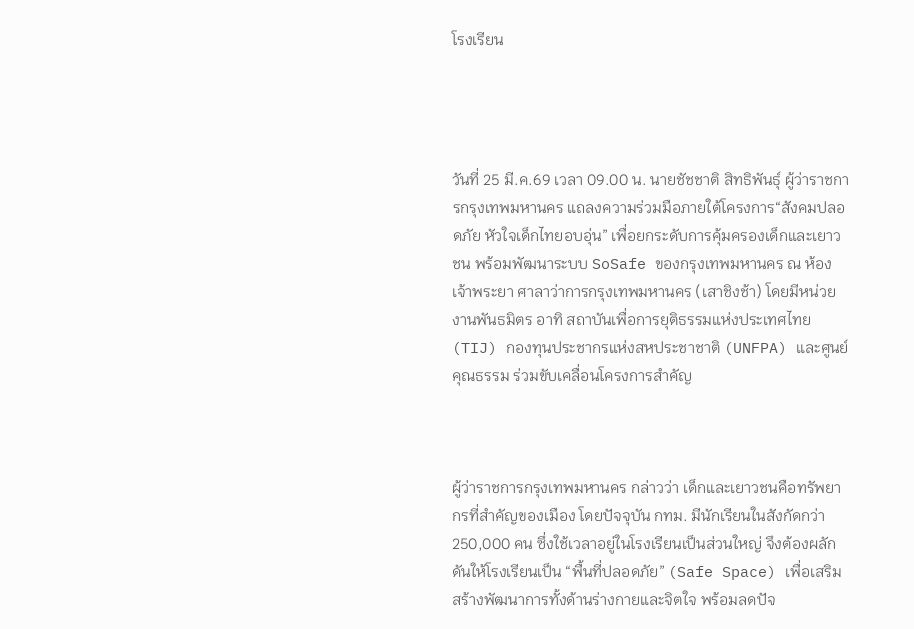โรงเรียน




วันที่ 25 มี.ค.69 เวลา 09.00 น. นายชัชชาติ สิทธิพันธุ์ ผู้ว่าราชการกรุงเทพมหานคร แถลงความร่วมมือภายใต้โครงการ“สังคมปลอดภัย หัวใจเด็กไทยอบอุ่น” เพื่อยกระดับการคุ้มครองเด็กและเยาวชน พร้อมพัฒนาระบบ SoSafe ของกรุงเทพมหานคร ณ ห้องเจ้าพระยา ศาลาว่าการกรุงเทพมหานคร (เสาชิงช้า) โดยมีหน่วยงานพันธมิตร อาทิ สถาบันเพื่อการยุติธรรมแห่งประเทศไทย (TIJ) กองทุนประชากรแห่งสหประชาชาติ (UNFPA) และศูนย์คุณธรรม ร่วมขับเคลื่อนโครงการสำคัญ



ผู้ว่าราชการกรุงเทพมหานคร กล่าวว่า เด็กและเยาวชนคือทรัพยากรที่สำคัญของเมือง โดยปัจจุบัน กทม. มีนักเรียนในสังกัดกว่า 250,000 คน ซึ่งใช้เวลาอยู่ในโรงเรียนเป็นส่วนใหญ่ จึงต้องผลักดันให้โรงเรียนเป็น “พื้นที่ปลอดภัย” (Safe Space) เพื่อเสริมสร้างพัฒนาการทั้งด้านร่างกายและจิตใจ พร้อมลดปัจ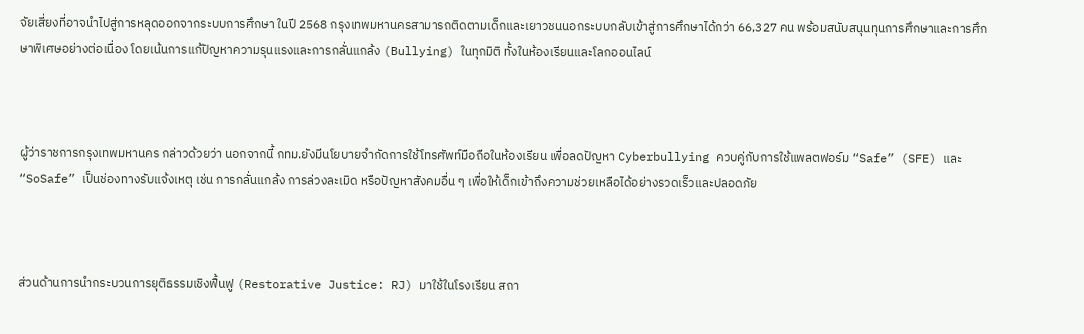จัยเสี่ยงที่อาจนำไปสู่การหลุดออกจากระบบการศึกษา ในปี 2568 กรุงเทพมหานครสามารถติดตามเด็กและเยาวชนนอกระบบกลับเข้าสู่การศึกษาได้กว่า 66,327 คน พร้อมสนับสนุนทุนการศึกษาและการศึกษาพิเศษอย่างต่อเนื่อง โดยเน้นการแก้ปัญหาความรุนแรงและการกลั่นแกล้ง (Bullying) ในทุกมิติ ทั้งในห้องเรียนและโลกออนไลน์



ผู้ว่าราชการกรุงเทพมหานคร กล่าวด้วยว่า นอกจากนี้ กทม.ยังมีนโยบายจำกัดการใช้โทรศัพท์มือถือในห้องเรียน เพื่อลดปัญหา Cyberbullying ควบคู่กับการใช้แพลตฟอร์ม “Safe” (SFE) และ “SoSafe” เป็นช่องทางรับแจ้งเหตุ เช่น การกลั่นแกล้ง การล่วงละเมิด หรือปัญหาสังคมอื่น ๆ เพื่อให้เด็กเข้าถึงความช่วยเหลือได้อย่างรวดเร็วและปลอดภัย



ส่วนด้านการนำกระบวนการยุติธรรมเชิงฟื้นฟู (Restorative Justice: RJ) มาใช้ในโรงเรียน สถา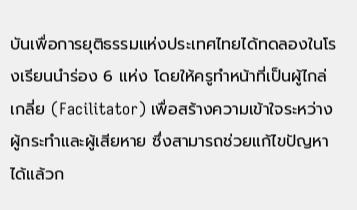บันเพื่อการยุติธรรมแห่งประเทศไทยได้ทดลองในโรงเรียนนำร่อง 6 แห่ง โดยให้ครูทำหน้าที่เป็นผู้ไกล่เกลี่ย (Facilitator) เพื่อสร้างความเข้าใจระหว่างผู้กระทำและผู้เสียหาย ซึ่งสามารถช่วยแก้ไขปัญหาได้แล้วก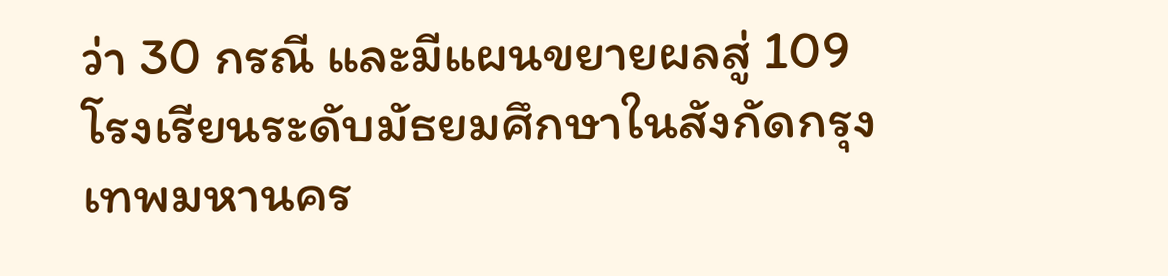ว่า 30 กรณี และมีแผนขยายผลสู่ 109 โรงเรียนระดับมัธยมศึกษาในสังกัดกรุงเทพมหานคร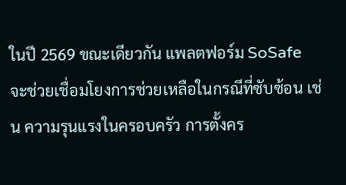ในปี 2569 ขณะเดียวกัน แพลตฟอร์ม SoSafe จะช่วยเชื่อมโยงการช่วยเหลือในกรณีที่ซับซ้อน เช่น ความรุนแรงในครอบครัว การตั้งคร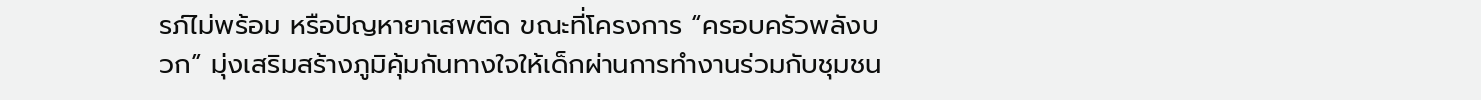รภ์ไม่พร้อม หรือปัญหายาเสพติด ขณะที่โครงการ “ครอบครัวพลังบวก” มุ่งเสริมสร้างภูมิคุ้มกันทางใจให้เด็กผ่านการทำงานร่วมกับชุมชน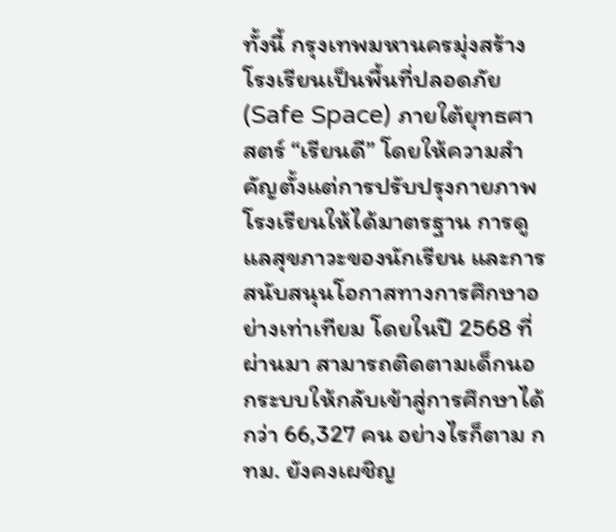ทั้งนี้ กรุงเทพมหานครมุ่งสร้างโรงเรียนเป็นพื้นที่ปลอดภัย (Safe Space) ภายใต้ยุทธศาสตร์ “เรียนดี” โดยให้ความสำคัญตั้งแต่การปรับปรุงกายภาพโรงเรียนให้ได้มาตรฐาน การดูแลสุขภาวะของนักเรียน และการสนับสนุนโอกาสทางการศึกษาอย่างเท่าเทียม โดยในปี 2568 ที่ผ่านมา สามารถติดตามเด็กนอกระบบให้กลับเข้าสู่การศึกษาได้กว่า 66,327 คน อย่างไรก็ตาม กทม. ยังคงเผชิญ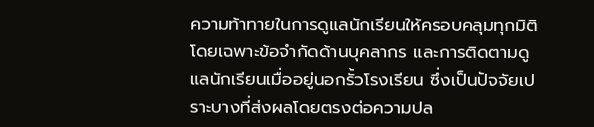ความท้าทายในการดูแลนักเรียนให้ครอบคลุมทุกมิติ โดยเฉพาะข้อจำกัดด้านบุคลากร และการติดตามดูแลนักเรียนเมื่ออยู่นอกรั้วโรงเรียน ซึ่งเป็นปัจจัยเปราะบางที่ส่งผลโดยตรงต่อความปล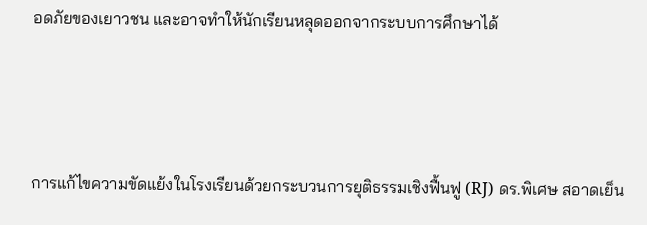อดภัยของเยาวชน และอาจทำให้นักเรียนหลุดออกจากระบบการศึกษาได้



การแก้ไขความขัดแย้งในโรงเรียนด้วยกระบวนการยุติธรรมเชิงฟื้นฟู (RJ) ดร.พิเศษ สอาดเย็น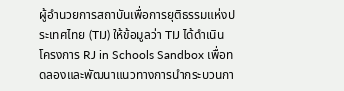ผู้อำนวยการสถาบันเพื่อการยุติธรรมแห่งประเทศไทย (TIJ) ให้ข้อมูลว่า TIJ ได้ดำเนินโครงการ RJ in Schools Sandbox เพื่อทดลองและพัฒนาแนวทางการนำกระบวนกา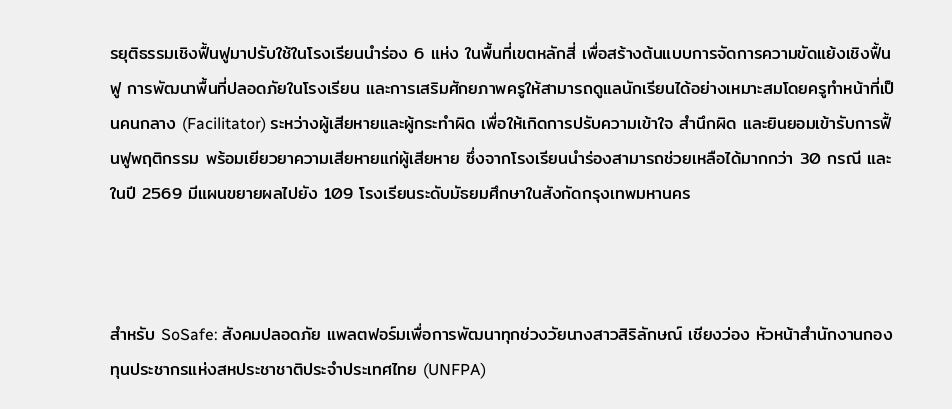รยุติธรรมเชิงฟื้นฟูมาปรับใช้ในโรงเรียนนำร่อง 6 แห่ง ในพื้นที่เขตหลักสี่ เพื่อสร้างต้นแบบการจัดการความขัดแย้งเชิงฟื้นฟู การพัฒนาพื้นที่ปลอดภัยในโรงเรียน และการเสริมศักยภาพครูให้สามารถดูแลนักเรียนได้อย่างเหมาะสมโดยครูทำหน้าที่เป็นคนกลาง (Facilitator) ระหว่างผู้เสียหายและผู้กระทำผิด เพื่อให้เกิดการปรับความเข้าใจ สำนึกผิด และยินยอมเข้ารับการฟื้นฟูพฤติกรรม พร้อมเยียวยาความเสียหายแก่ผู้เสียหาย ซึ่งจากโรงเรียนนำร่องสามารถช่วยเหลือได้มากกว่า 30 กรณี และในปี 2569 มีแผนขยายผลไปยัง 109 โรงเรียนระดับมัธยมศึกษาในสังกัดกรุงเทพมหานคร



สำหรับ SoSafe: สังคมปลอดภัย แพลตฟอร์มเพื่อการพัฒนาทุกช่วงวัยนางสาวสิริลักษณ์ เชียงว่อง หัวหน้าสำนักงานกองทุนประชากรแห่งสหประชาชาติประจำประเทศไทย (UNFPA)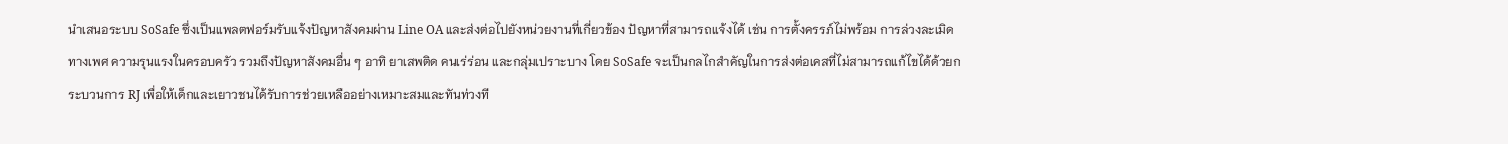นำเสนอระบบ SoSafe ซึ่งเป็นแพลตฟอร์มรับแจ้งปัญหาสังคมผ่าน Line OA และส่งต่อไปยังหน่วยงานที่เกี่ยวข้อง ปัญหาที่สามารถแจ้งได้ เช่น การตั้งครรภ์ไม่พร้อม การล่วงละเมิดทางเพศ ความรุนแรงในครอบครัว รวมถึงปัญหาสังคมอื่น ๆ อาทิ ยาเสพติด คนเร่ร่อน และกลุ่มเปราะบาง โดย SoSafe จะเป็นกลไกสำคัญในการส่งต่อเคสที่ไม่สามารถแก้ไขได้ด้วยกระบวนการ RJ เพื่อให้เด็กและเยาวชนได้รับการช่วยเหลืออย่างเหมาะสมและทันท่วงที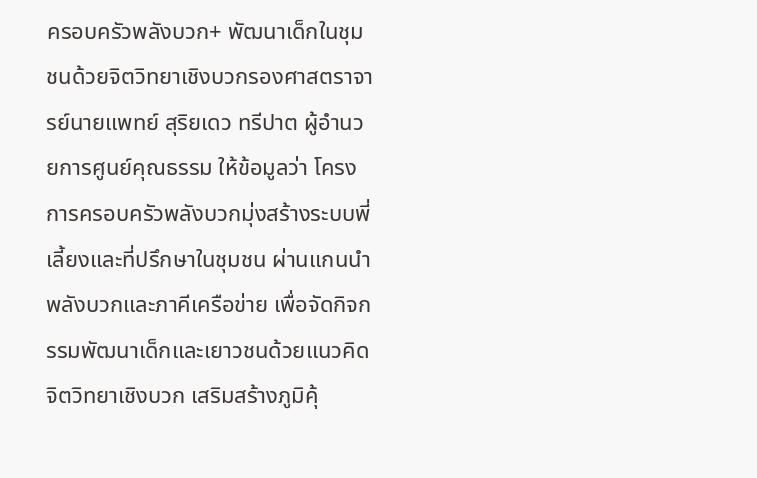ครอบครัวพลังบวก+ พัฒนาเด็กในชุมชนด้วยจิตวิทยาเชิงบวกรองศาสตราจารย์นายแพทย์ สุริยเดว ทรีปาต ผู้อำนวยการศูนย์คุณธรรม ให้ข้อมูลว่า โครงการครอบครัวพลังบวกมุ่งสร้างระบบพี่เลี้ยงและที่ปรึกษาในชุมชน ผ่านแกนนำพลังบวกและภาคีเครือข่าย เพื่อจัดกิจกรรมพัฒนาเด็กและเยาวชนด้วยแนวคิดจิตวิทยาเชิงบวก เสริมสร้างภูมิคุ้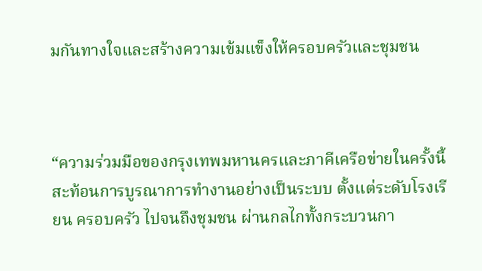มกันทางใจและสร้างความเข้มแข็งให้ครอบครัวและชุมชน



“ความร่วมมือของกรุงเทพมหานครและภาคีเครือข่ายในครั้งนี้ สะท้อนการบูรณาการทำงานอย่างเป็นระบบ ตั้งแต่ระดับโรงเรียน ครอบครัว ไปจนถึงชุมชน ผ่านกลไกทั้งกระบวนกา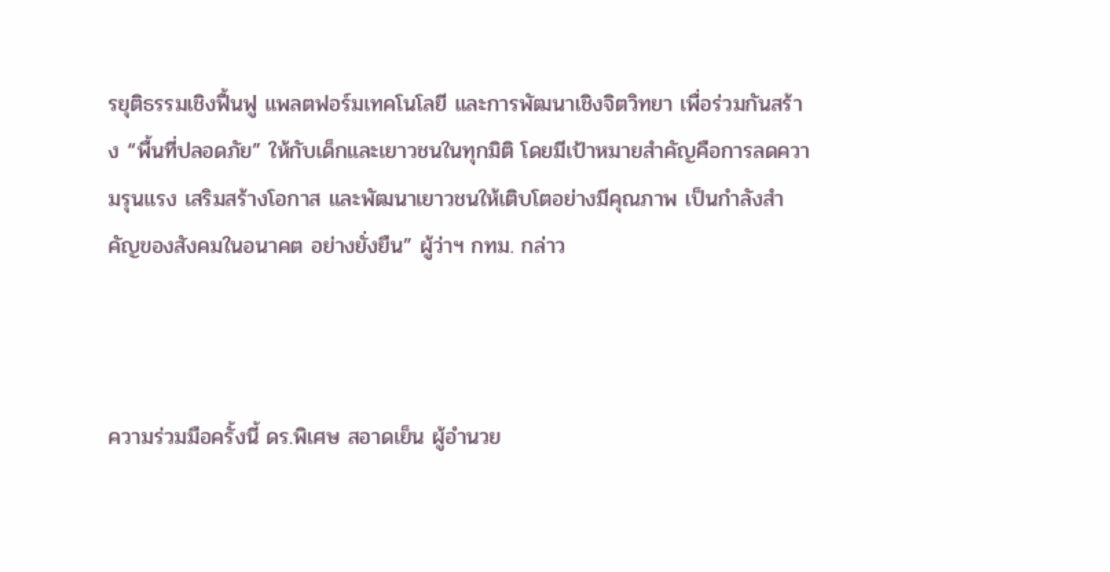รยุติธรรมเชิงฟื้นฟู แพลตฟอร์มเทคโนโลยี และการพัฒนาเชิงจิตวิทยา เพื่อร่วมกันสร้าง “พื้นที่ปลอดภัย” ให้กับเด็กและเยาวชนในทุกมิติ โดยมีเป้าหมายสำคัญคือการลดความรุนแรง เสริมสร้างโอกาส และพัฒนาเยาวชนให้เติบโตอย่างมีคุณภาพ เป็นกำลังสำคัญของสังคมในอนาคต อย่างยั่งยืน” ผู้ว่าฯ กทม. กล่าว



ความร่วมมือครั้งนี้ ดร.พิเศษ สอาดเย็น ผู้อำนวย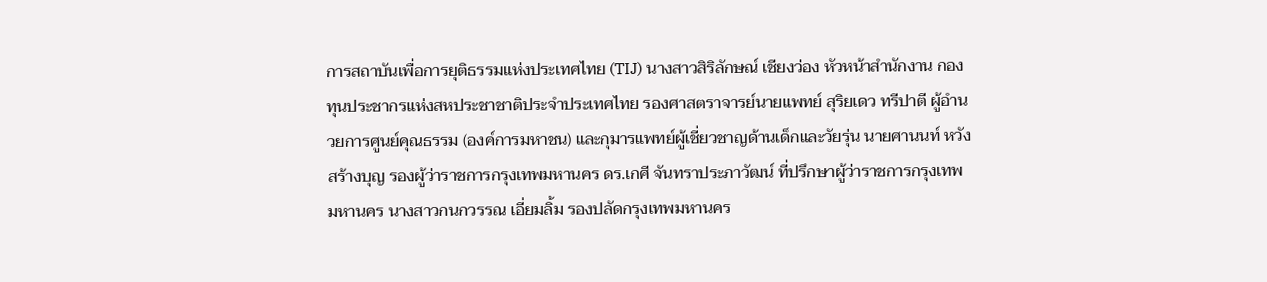การสถาบันเพื่อการยุติธรรมแห่งประเทศไทย (TIJ) นางสาวสิริลักษณ์ เชียงว่อง หัวหน้าสำนักงาน กองทุนประชากรแห่งสหประชาชาติประจำประเทศไทย รองศาสตราจารย์นายแพทย์ สุริยเดว ทรีปาตี ผู้อํานวยการศูนย์คุณธรรม (องค์การมหาชน) และกุมารแพทย์ผู้เชี่ยวชาญด้านเด็กและวัยรุ่น นายศานนท์ หวังสร้างบุญ รองผู้ว่าราชการกรุงเทพมหานคร ดร.เกศี จันทราประภาวัฒน์ ที่ปรึกษาผู้ว่าราชการกรุงเทพมหานคร นางสาวกนกวรรณ เอี่ยมลิ้ม รองปลัดกรุงเทพมหานคร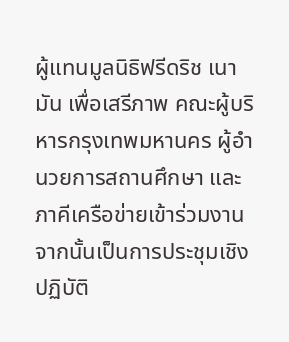ผู้แทนมูลนิธิฟรีดริช เนามัน เพื่อเสรีภาพ คณะผู้บริหารกรุงเทพมหานคร ผู้อำนวยการสถานศึกษา และภาคีเครือข่ายเข้าร่วมงาน จากนั้นเป็นการประชุมเชิงปฏิบัติ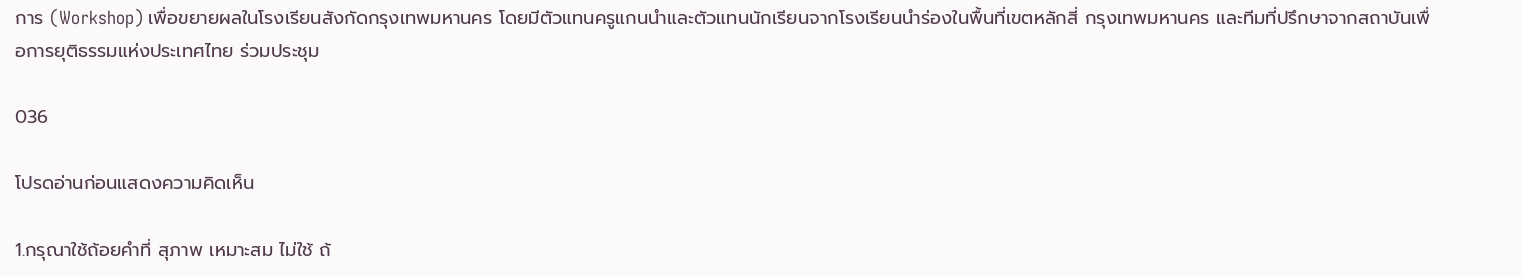การ (Workshop) เพื่อขยายผลในโรงเรียนสังกัดกรุงเทพมหานคร โดยมีตัวแทนครูแกนนําและตัวแทนนักเรียนจากโรงเรียนนําร่องในพื้นที่เขตหลักสี่ กรุงเทพมหานคร และทีมที่ปรึกษาจากสถาบันเพื่อการยุติธรรมแห่งประเทศไทย ร่วมประชุม

036

โปรดอ่านก่อนแสดงความคิดเห็น

1.กรุณาใช้ถ้อยคำที่ สุภาพ เหมาะสม ไม่ใช้ ถ้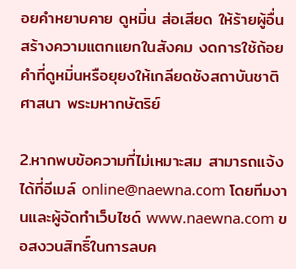อยคำหยาบคาย ดูหมิ่น ส่อเสียด ให้ร้ายผู้อื่น สร้างความแตกแยกในสังคม งดการใช้ถ้อยคำที่ดูหมิ่นหรือยุยงให้เกลียดชังสถาบันชาติ ศาสนา พระมหากษัตริย์

2.หากพบข้อความที่ไม่เหมาะสม สามารถแจ้งได้ที่อีเมล์ online@naewna.com โดยทีมงานและผู้จัดทำเว็บไซด์ www.naewna.com ขอสงวนสิทธิ์ในการลบค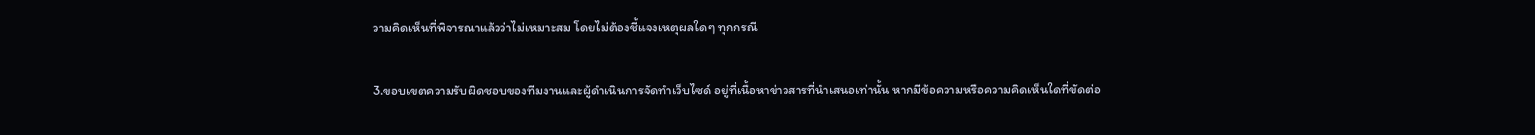วามคิดเห็นที่พิจารณาแล้วว่าไม่เหมาะสม โดยไม่ต้องชี้แจงเหตุผลใดๆ ทุกกรณี

3.ขอบเขตความรับผิดชอบของทีมงานและผู้ดำเนินการจัดทำเว็บไซด์ อยู่ที่เนื้อหาข่าวสารที่นำเสนอเท่านั้น หากมีข้อความหรือความคิดเห็นใดที่ขัดต่อ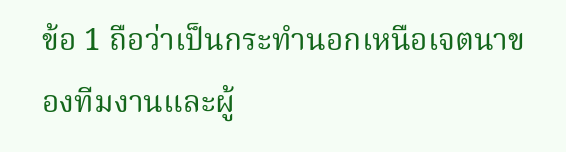ข้อ 1 ถือว่าเป็นกระทำนอกเหนือเจตนาของทีมงานและผู้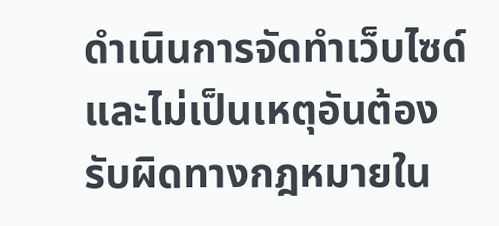ดำเนินการจัดทำเว็บไซด์ และไม่เป็นเหตุอันต้องรับผิดทางกฎหมายใน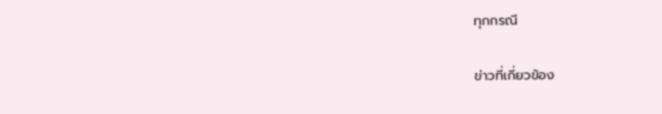ทุกกรณี

ข่าวที่เกี่ยวข้อง